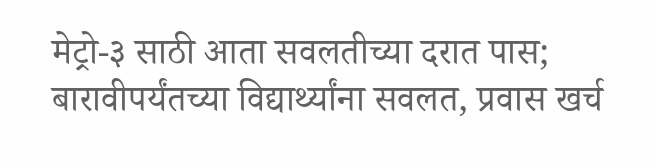मेट्रो-३ साठी आता सवलतीच्या दरात पास; बारावीपर्यंतच्या विद्यार्थ्यांना सवलत, प्रवास खर्च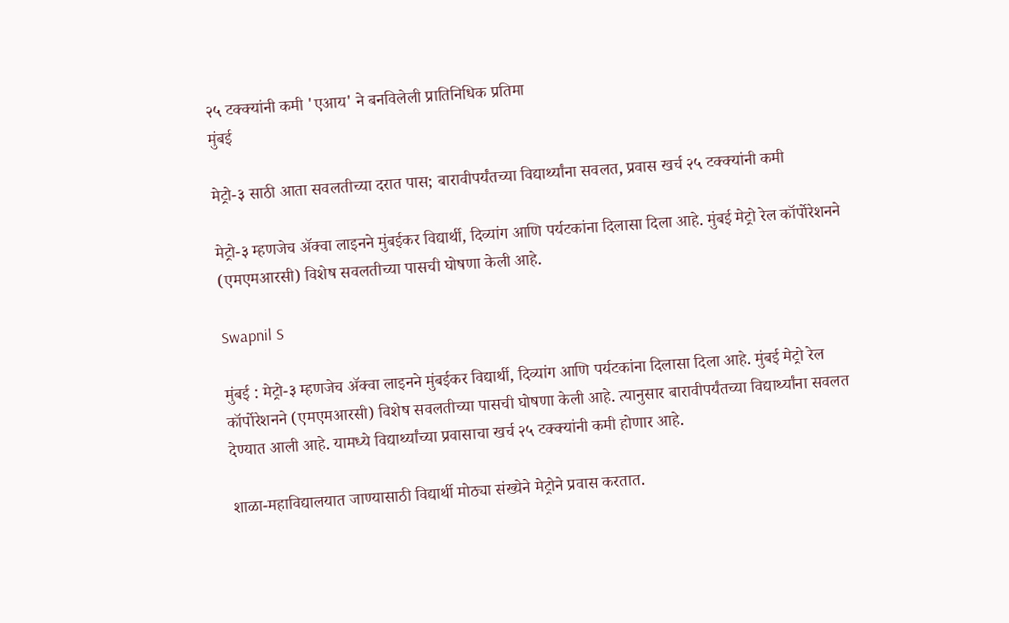२५ टक्क्यांनी कमी 'एआय' ने बनविलेली प्रातिनिधिक प्रतिमा
मुंबई

मेट्रो-३ साठी आता सवलतीच्या दरात पास; बारावीपर्यंतच्या विद्यार्थ्यांना सवलत, प्रवास खर्च २५ टक्क्यांनी कमी

मेट्रो-३ म्हणजेच ॲक्वा लाइनने मुंबईकर विद्यार्थी, दिव्यांग आणि पर्यटकांना दिलासा दिला आहे. मुंबई मेट्रो रेल कॉर्पोरेशनने (एमएमआरसी) विशेष सवलतीच्या पासची घोषणा केली आहे.

Swapnil S

मुंबई : मेट्रो-३ म्हणजेच ॲक्वा लाइनने मुंबईकर विद्यार्थी, दिव्यांग आणि पर्यटकांना दिलासा दिला आहे. मुंबई मेट्रो रेल कॉर्पोरेशनने (एमएमआरसी) विशेष सवलतीच्या पासची घोषणा केली आहे. त्यानुसार बारावीपर्यंतच्या विद्यार्थ्यांना सवलत देण्यात आली आहे. यामध्ये विद्यार्थ्यांच्या प्रवासाचा खर्च २५ टक्क्यांनी कमी होणार आहे.

शाळा-महाविद्यालयात जाण्यासाठी विद्यार्थी मोठ्या संख्येने मेट्रोने प्रवास करतात.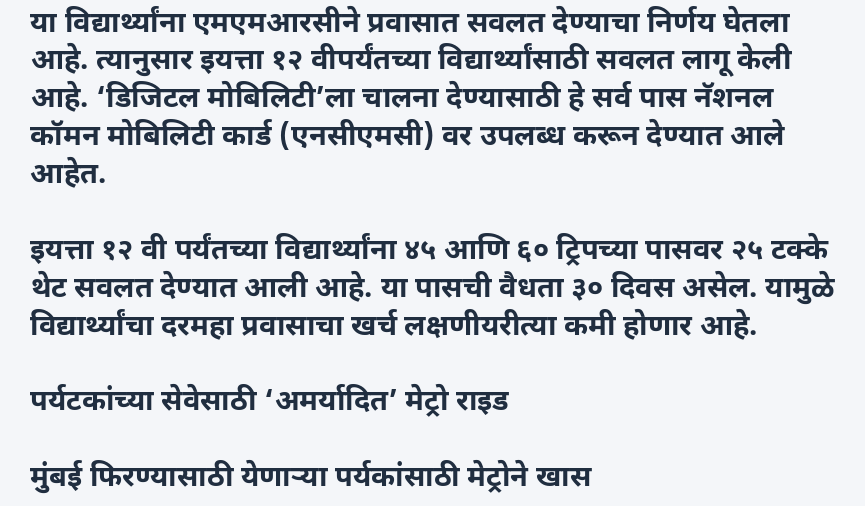या विद्यार्थ्यांना एमएमआरसीने प्रवासात सवलत देण्याचा निर्णय घेतला आहे. त्यानुसार इयत्ता १२ वीपर्यंतच्या विद्यार्थ्यांसाठी सवलत लागू केली आहे. ‘डिजिटल मोबिलिटी’ला चालना देण्यासाठी हे सर्व पास नॅशनल कॉमन मोबिलिटी कार्ड (एनसीएमसी) वर उपलब्ध करून देण्यात आले आहेत.

इयत्ता १२ वी पर्यंतच्या विद्यार्थ्यांना ४५ आणि ६० ट्रिपच्या पासवर २५ टक्के थेट सवलत देण्यात आली आहे. या पासची वैधता ३० दिवस असेल. यामुळे विद्यार्थ्यांचा दरमहा प्रवासाचा खर्च लक्षणीयरीत्या कमी होणार आहे.

पर्यटकांच्या सेवेसाठी ‘अमर्यादित’ मेट्रो राइड

मुंबई फिरण्यासाठी येणाऱ्या पर्यकांसाठी मेट्रोने खास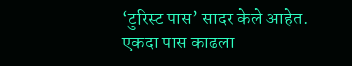‘टुरिस्ट पास’ सादर केले आहेत. एकदा पास काढला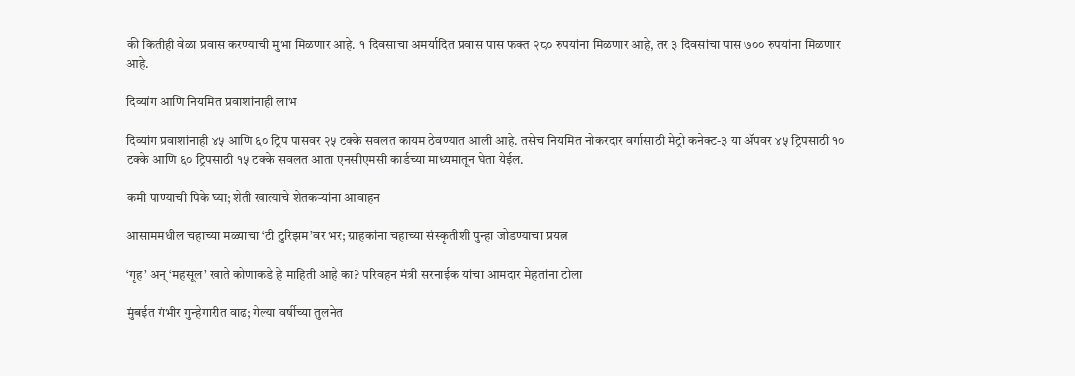की कितीही वेळा प्रवास करण्याची मुभा मिळणार आहे. १ दिवसाचा अमर्यादित प्रवास पास फक्त २८० रुपयांना मिळणार आहे, तर ३ दिवसांचा पास ७०० रुपयांना मिळणार आहे.

दिव्यांग आणि नियमित प्रवाशांनाही लाभ

दिव्यांग प्रवाशांनाही ४५ आणि ६० ट्रिप पासवर २५ टक्के सवलत कायम ठेवण्यात आली आहे. तसेच नियमित नोकरदार वर्गासाठी मेट्रो कनेक्ट-३ या ॲपवर ४५ ट्रिपसाठी १० टक्के आणि ६० ट्रिपसाठी १५ टक्के सवलत आता एनसीएमसी कार्डच्या माध्यमातून घेता येईल.

कमी पाण्याची पिके घ्या; शेती खात्याचे शेतकऱ्यांना आवाहन

आसाममधील चहाच्या मळ्याचा ‘टी टुरिझम’वर भर; ग्राहकांना चहाच्या संस्कृतीशी पुन्हा जोडण्याचा प्रयत्न

‘गृह’ अन् ‘महसूल’ खाते कोणाकडे हे माहिती आहे का? परिवहन मंत्री सरनाईक यांचा आमदार मेहतांना टोला

मुंबईत गंभीर गुन्हेगारीत वाढ; गेल्या वर्षीच्या तुलनेत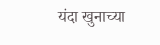यंदा खुनाच्या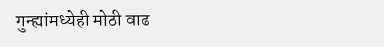गुन्ह्यांमध्येही मोठी वाढ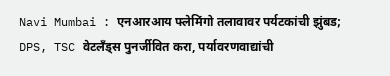Navi Mumbai : एनआरआय फ्लेमिंगो तलावावर पर्यटकांची झुंबड; DPS, TSC वेटलँड्स पुनर्जीवित करा, पर्यावरणवाद्यांची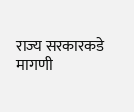राज्य सरकारकडे मागणी